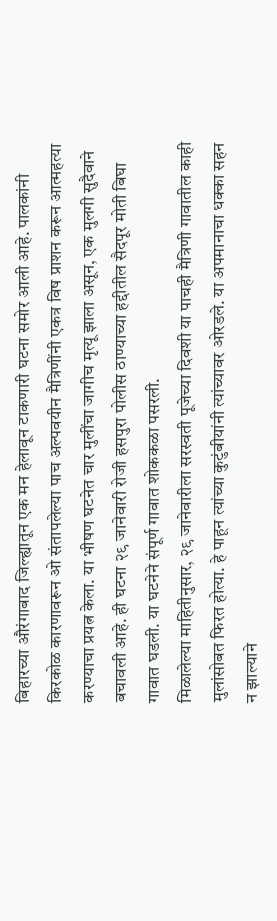बिहारच्या औरंगाबाद जिल्ह्यातून एक मन हेलावून टाकणारी घटना समोर आली आहे. पालकांनी किरकोळ कारणावरून ओ संतापलेल्या पाच अल्पवयीन मैत्रिणींनी एकत्र विष प्राशन करून आत्महत्या करण्याचा प्रयत्न केला. या भीषण घटनेत चार मुलींचा जागीच मृत्यू झाला असून, एक मुलगी सुदैवाने बचावली आहे. ही घटना २९ जानेवारी रोजी हसपुरा पोलीस ठाण्याच्या हद्दीतील सैदपूर मोती बिघा गावात घडली. या घटनेने संपूर्ण गावात शोककळा पसरली.
मिळालेल्या माहितीनुसार, २९ जानेवारीला सरस्वती पूजेच्या दिवशी या पाचही मैत्रिणी गावातील काही मुलांसोबत फिरत होत्या. हे पाहून त्यांच्या कुटुंबीयांनी त्यांच्यावर ओरडले. या अपमानाचा धक्का सहन न झाल्याने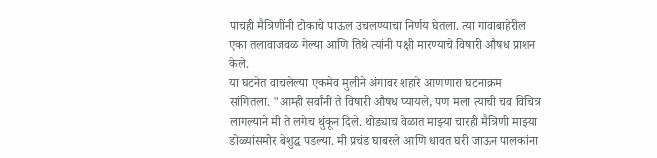पाचही मैत्रिणींनी टोकाचे पाऊल उचलण्याचा निर्णय घेतला. त्या गावाबाहेरील एका तलावाजवळ गेल्या आणि तिथे त्यांनी पक्षी मारण्याचे विषारी औषध प्राशन केले.
या घटनेत वाचलेल्या एकमेव मुलीने अंगावर शहारे आणणारा घटनाक्रम सांगितला. "आम्ही सर्वांनी ते विषारी औषध प्यायले, पण मला त्याची चव विचित्र लागल्याने मी ते लगेच थुंकून दिले. थोड्याच वेळात माझ्या चारही मैत्रिणी माझ्या डोळ्यांसमोर बेशुद्ध पडल्या. मी प्रचंड घाबरले आणि धावत घरी जाऊन पालकांना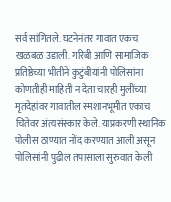सर्व सांगितले. घटनेनंतर गावात एकच खळबळ उडाली. गरिबी आणि सामाजिक प्रतिष्ठेच्या भीतीने कुटुंबीयांनी पोलिसांना कोणतीही माहिती न देता चारही मुलींच्या मृतदेहांवर गावातील स्मशानभूमीत एकाच चितेवर अंत्यसंस्कार केले. याप्रकरणी स्थानिक पोलीस ठाण्यात नोंद करण्यात आली असून पोलिसांनी पुढील तपासाला सुरुवात केली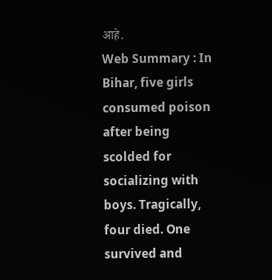आहे.
Web Summary : In Bihar, five girls consumed poison after being scolded for socializing with boys. Tragically, four died. One survived and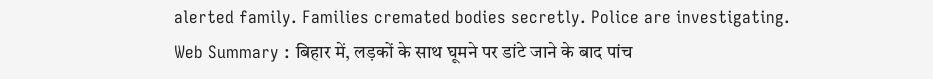alerted family. Families cremated bodies secretly. Police are investigating.
Web Summary : बिहार में, लड़कों के साथ घूमने पर डांटे जाने के बाद पांच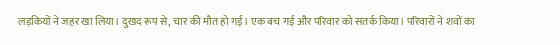लड़कियों ने जहर खा लिया। दुखद रूप से, चार की मौत हो गई। एक बच गई और परिवार को सतर्क किया। परिवारों ने शवों का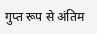गुप्त रूप से अंतिम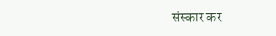संस्कार कर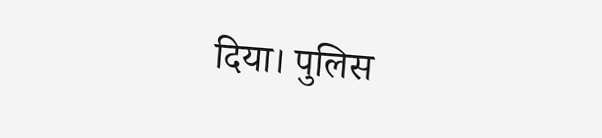दिया। पुलिस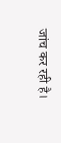जांच कर रही है।